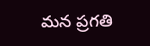మన ప్రగతి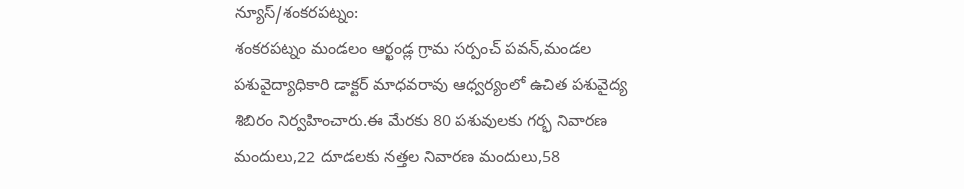న్యూస్/శంకరపట్నం:
శంకరపట్నం మండలం ఆర్ఖండ్ల గ్రామ సర్పంచ్ పవన్,మండల పశువైద్యాధికారి డాక్టర్ మాధవరావు ఆధ్వర్యంలో ఉచిత పశువైద్య శిబిరం నిర్వహించారు.ఈ మేరకు 80 పశువులకు గర్భ నివారణ మందులు,22 దూడలకు నత్తల నివారణ మందులు,58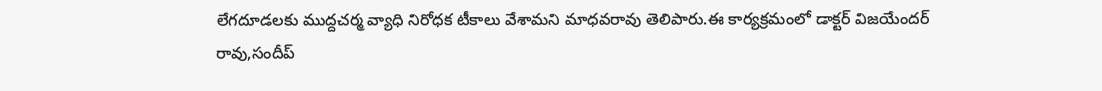లేగదూడలకు ముద్దచర్మ వ్యాధి నిరోధక టీకాలు వేశామని మాధవరావు తెలిపారు.ఈ కార్యక్రమంలో డాక్టర్ విజయేందర్ రావు,సందీప్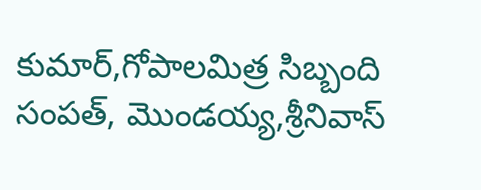కుమార్,గోపాలమిత్ర సిబ్బంది సంపత్, మొండయ్య,శ్రీనివాస్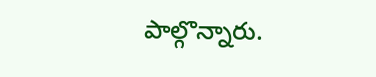పాల్గొన్నారు.